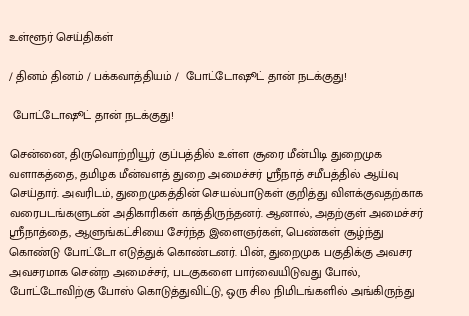உள்ளூர் செய்திகள்

/ தினம் தினம் / பக்கவாத்தியம் /  போட்டோஷூட் தான் நடக்குது!

 போட்டோஷூட் தான் நடக்குது!

சென்னை, திருவொற்றியூர் குப்பத்தில் உள்ள சூரை மீன்பிடி துறைமுக வளாகத்தை, தமிழக மீன்வளத் துறை அமைச்சர் ஸ்ரீநாத் சமீபத்தில் ஆய்வு செய்தார். அவரிடம், துறைமுகத்தின் செயல்பாடுகள் குறித்து விளக்குவதற்காக வரைபடங்களுடன் அதிகாரிகள் காத்திருந்தனர். ஆனால், அதற்குள் அமைச்சர் ஸ்ரீநாத்தை, ஆளுங்கட்சியை சேர்ந்த இளைஞர்கள், பெண்கள் சூழ்ந்து கொண்டு போட்டோ எடுத்துக் கொண்டனர். பின், துறைமுக பகுதிக்கு அவசர அவசரமாக சென்ற அமைச்சர், படகுகளை பார்வையிடுவது போல், போட்டோவிற்கு போஸ் கொடுத்துவிட்டு, ஒரு சில நிமிடங்களில் அங்கிருந்து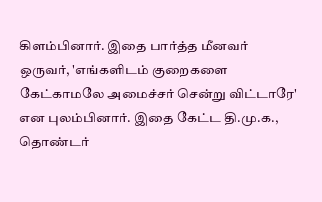கிளம்பினார். இதை பார்த்த மீனவர் ஒருவர், 'எங்களிடம் குறைகளை கேட்காமலே அமைச்சர் சென்று விட்டாரே' என புலம்பினார். இதை கேட்ட தி.மு.க., தொண்டர்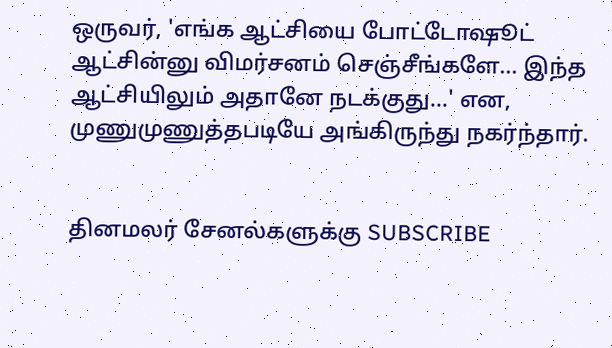ஒருவர், 'எங்க ஆட்சியை போட்டோஷூட் ஆட்சின்னு விமர்சனம் செஞ்சீங்களே... இந்த ஆட்சியிலும் அதானே நடக்குது...' என, முணுமுணுத்தபடியே அங்கிருந்து நகர்ந்தார்.


தினமலர் சேனல்களுக்கு SUBSCRIBE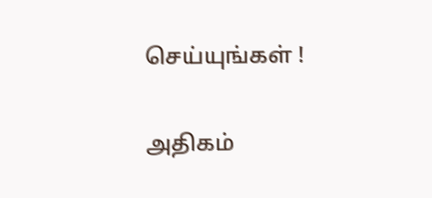செய்யுங்கள் !

அதிகம்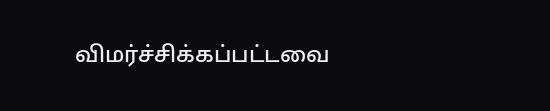விமர்ச்சிக்கப்பட்டவை